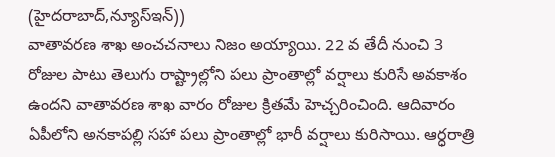(హైదరాబాద్,న్యూస్ఇన్))
వాతావరణ శాఖ అంచచనాలు నిజం అయ్యాయి. 22 వ తేదీ నుంచి 3 రోజుల పాటు తెలుగు రాష్ట్రాల్లోని పలు ప్రాంతాల్లో వర్షాలు కురిసే అవకాశం ఉందని వాతావరణ శాఖ వారం రోజుల క్రితమే హెచ్చరించింది. ఆదివారం ఏపీలోని అనకాపల్లి సహా పలు ప్రాంతాల్లో భారీ వర్షాలు కురిసాయి. ఆర్ధరాత్రి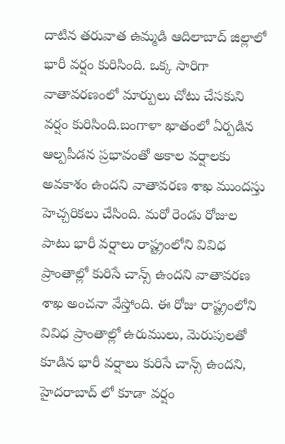దాటిన తరువాత ఉమ్మడి ఆదిలాబాద్ జిల్లాలో భారీ వర్షం కురిసింది. ఒక్క సారిగా వాతావరణంలో మార్పులు చోటు చేసకుని వర్షం కురిసింది.బంగాళా ఖాతంలో ఏర్పడిన ఆల్పపీడన ప్రభావంతో అకాల వర్షాలకు అవకాశం ఉందని వాతావరణ శాఖ ముందస్తు హెచ్చరికలు చేసింది. మరో రెండు రోజుల పాటు భారీ వర్షాలు రాష్ట్రంలోని వివిధ ప్రాంతాల్లో కురిసే చాన్స్ ఉందని వాతావరణ శాఖ అంచనా వేస్తోంది. ఈ రోజు రాష్ట్రంలోని వివిధ ప్రాంతాల్లో ఉరుములు, మెరుపులతో కూడిన భారీ వర్షాలు కురిసే చాన్స్ ఉందని, హైదరాబాద్ లో కూడా వర్షం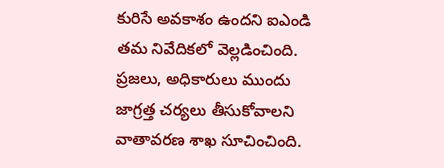కురిసే అవకాశం ఉందని ఐఎండి తమ నివేదికలో వెల్లడించింది. ప్రజలు, అధికారులు ముందు జాగ్రత్త చర్యలు తీసుకోవాలని వాతావరణ శాఖ సూచించింది.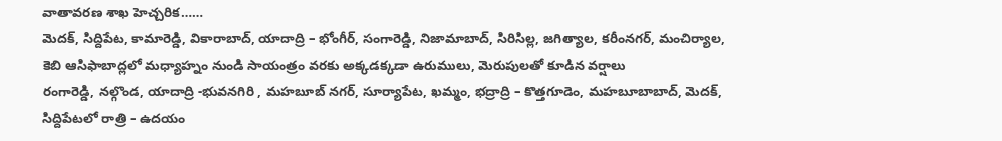వాతావరణ శాఖ హెచ్చరిక……
మెదక్, సిద్దిపేట, కామారెడ్డి, వికారాబాద్, యాదాద్రి – భోంగీర్, సంగారెడ్డి, నిజామాబాద్, సిరిసిల్ల, జగిత్యాల, కరీంనగర్, మంచిర్యాల, కెబి ఆసిఫాబాద్లలో మధ్యాహ్నం నుండి సాయంత్రం వరకు అక్కడక్కడా ఉరుములు, మెరుపులతో కూడిన వర్షాలు
రంగారెడ్డి, నల్గొండ, యాదాద్రి -భువనగిరి , మహబూబ్ నగర్, సూర్యాపేట, ఖమ్మం, భద్రాద్రి – కొత్తగూడెం, మహబూబాబాద్, మెదక్, సిద్దిపేటలో రాత్రి – ఉదయం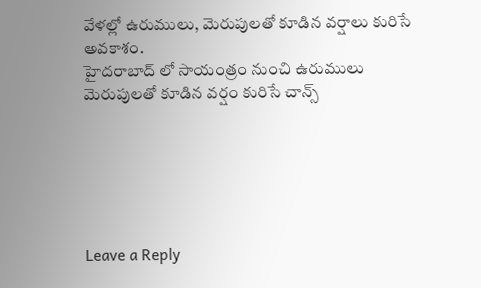వేళల్లో ఉరుములు, మెరుపులతో కూడిన వర్షాలు కురిసే అవకాశం.
హైదరాబాద్ లో సాయంత్రం నుంచి ఉరుములు మెరుపులతో కూడిన వర్షం కురిసే చాన్స్






Leave a Reply